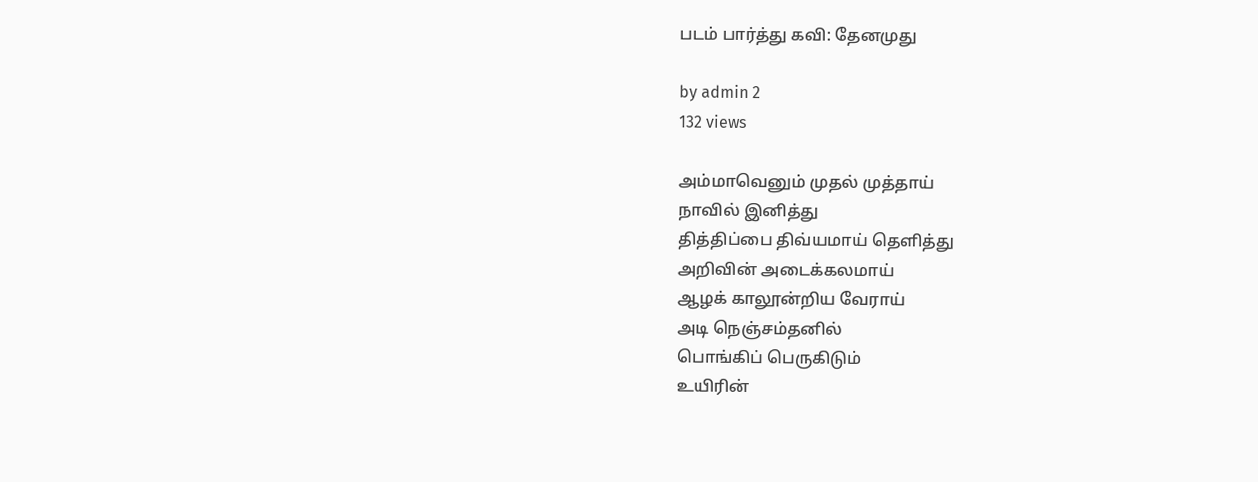படம் பார்த்து கவி: தேனமுது

by admin 2
132 views

அம்மாவெனும் முதல் முத்தாய்
நாவில் இனித்து
தித்திப்பை திவ்யமாய் தெளித்து
அறிவின் அடைக்கலமாய்
ஆழக் காலூன்றிய வேராய்
அடி நெஞ்சம்தனில்
பொங்கிப் பெருகிடும்
உயிரின்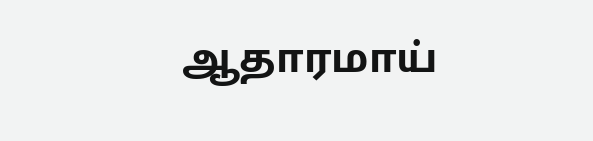ஆதாரமாய்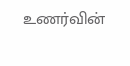உணர்வின்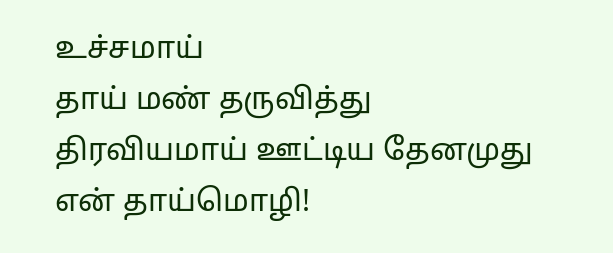உச்சமாய்
தாய் மண் தருவித்து
திரவியமாய் ஊட்டிய தேனமுது
என் தாய்மொழி!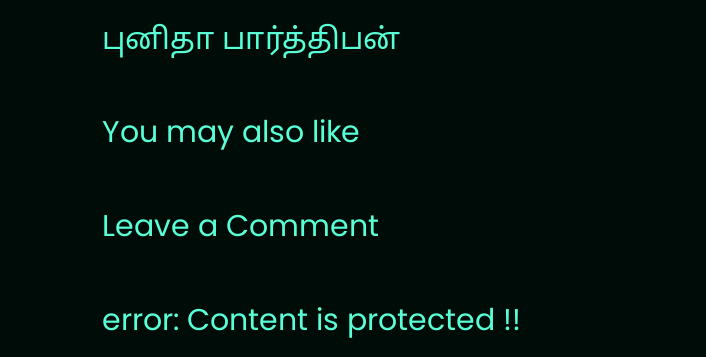புனிதா பார்த்திபன்

You may also like

Leave a Comment

error: Content is protected !!